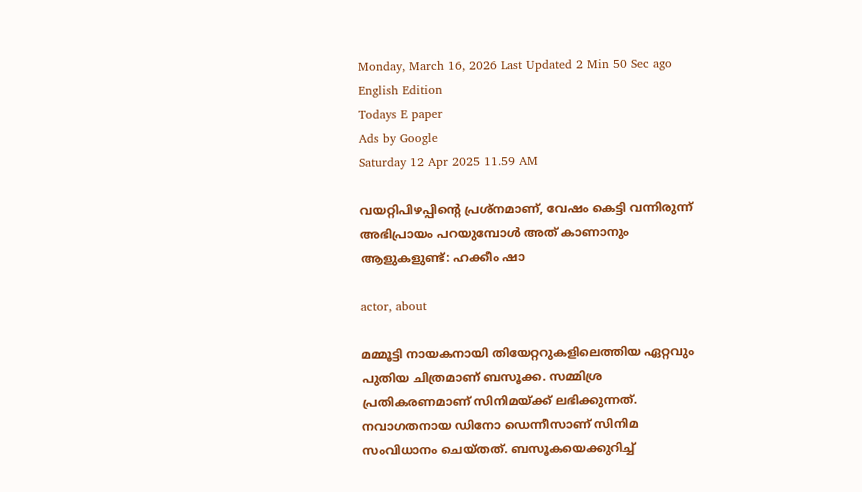Monday, March 16, 2026 Last Updated 2 Min 50 Sec ago English Edition
Todays E paper
Ads by Google
Saturday 12 Apr 2025 11.59 AM

വയറ്റിപിഴപ്പിന്റെ പ്രശ്നമാണ്, വേഷം കെട്ടി വന്നിരുന്ന് അഭിപ്രായം പറയുമ്പോള്‍ അത് കാണാനും ആളുകളുണ്ട്: ഹക്കീം ഷാ

actor, about

മമ്മൂട്ടി നായകനായി തിയേറ്ററുകളിലെത്തിയ ഏറ്റവും പുതിയ ചിത്രമാണ് ബസൂക്ക. സമ്മിശ്ര പ്രതികരണമാണ് സിനിമയ്ക്ക് ലഭിക്കുന്നത്. നവാഗതനായ ഡിനോ ഡെന്നീസാണ് സിനിമ സംവിധാനം ചെയ്തത്. ബസൂകയെക്കുറിച്ച്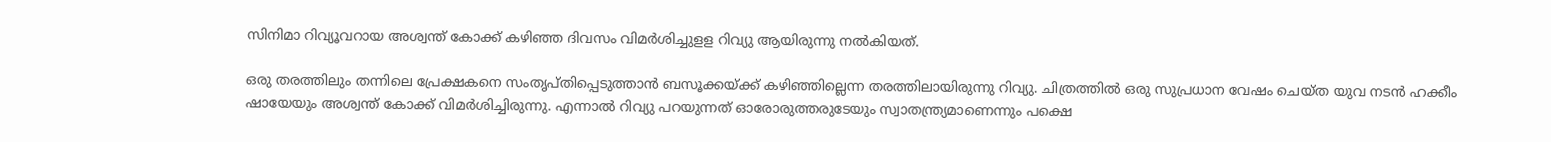സിനിമാ റിവ്യൂവറായ അശ്വന്ത് കോക്ക് കഴിഞ്ഞ ദിവസം വിമര്‍ശിച്ചുളള റിവ്യു ആയിരുന്നു നല്‍കിയത്.

ഒരു തരത്തിലും തന്നിലെ പ്രേക്ഷകനെ സംതൃപ്തിപ്പെടുത്താന്‍ ബസൂക്കയ്ക്ക് കഴിഞ്ഞില്ലെന്ന തരത്തിലായിരുന്നു റിവ്യു. ചിത്രത്തില്‍ ഒരു സുപ്രധാന വേഷം ചെയ്ത യുവ നടന്‍ ഹക്കീം ഷായേയും അശ്വന്ത് കോക്ക് വിമര്‍ശിച്ചിരുന്നു. എന്നാല്‍ റിവ്യു പറയുന്നത് ഓരോരുത്തരുടേയും സ്വാതന്ത്ര്യമാണെന്നും പക്ഷെ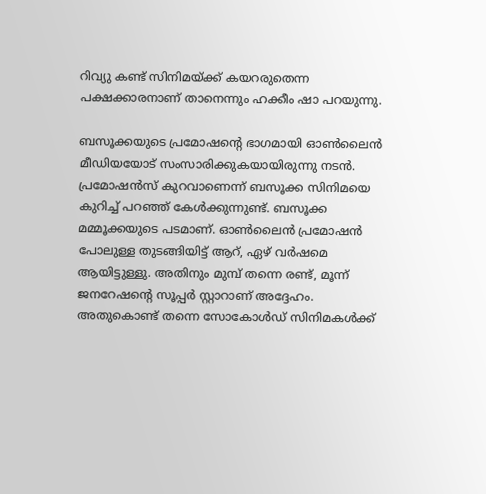റിവ്യു കണ്ട് സിനിമയ്ക്ക് കയറരുതെന്ന പക്ഷക്കാരനാണ് താനെന്നും ഹക്കീം ഷാ പറയുന്നു.

ബസൂക്കയുടെ പ്രമോഷന്റെ ഭാഗമായി ഓണ്‍ലൈന്‍ മീഡിയയോട് സംസാരിക്കുകയായിരുന്നു നടന്‍. പ്രമോഷന്‍സ് കുറവാണെന്ന് ബസൂക്ക സിനിമയെ കുറിച്ച് പറഞ്ഞ് കേള്‍ക്കുന്നുണ്ട്. ബസൂക്ക മമ്മൂക്കയുടെ പടമാണ്. ഓണ്‍ലൈന്‍ പ്രമോഷന്‍ പോലുള്ള തുടങ്ങിയിട്ട് ആറ്, ഏഴ് വര്‍ഷമെ ആയിട്ടുള്ളു. അതിനും മുമ്പ് തന്നെ രണ്ട്, മൂന്ന് ജനറേഷന്റെ സൂപ്പര്‍ സ്റ്റാറാണ് അദ്ദേഹം. അതുകൊണ്ട് തന്നെ സോകോള്‍ഡ് സിനിമകള്‍ക്ക്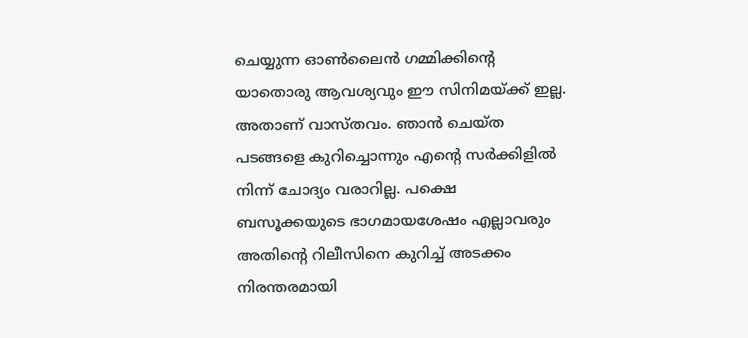ചെയ്യുന്ന ഓണ്‍ലൈന്‍ ഗമ്മിക്കിന്റെ യാതൊരു ആവശ്യവും ഈ സിനിമയ്ക്ക് ഇല്ല. അതാണ് വാസ്തവം. ഞാന്‍ ചെയ്ത പടങ്ങളെ കുറിച്ചൊന്നും എന്റെ സര്‍ക്കിളില്‍ നിന്ന് ചോദ്യം വരാറില്ല. പക്ഷെ ബസൂക്കയുടെ ഭാഗമായശേഷം എല്ലാവരും അതിന്റെ റിലീസിനെ കുറിച്ച് അടക്കം നിരന്തരമായി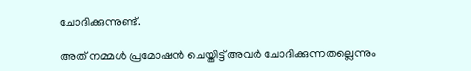ചോദിക്കുന്നുണ്ട്.

അത് നമ്മള്‍ പ്രമോഷന്‍ ചെയ്തിട്ട് അവര്‍ ചോദിക്കുന്നതല്ലെന്നും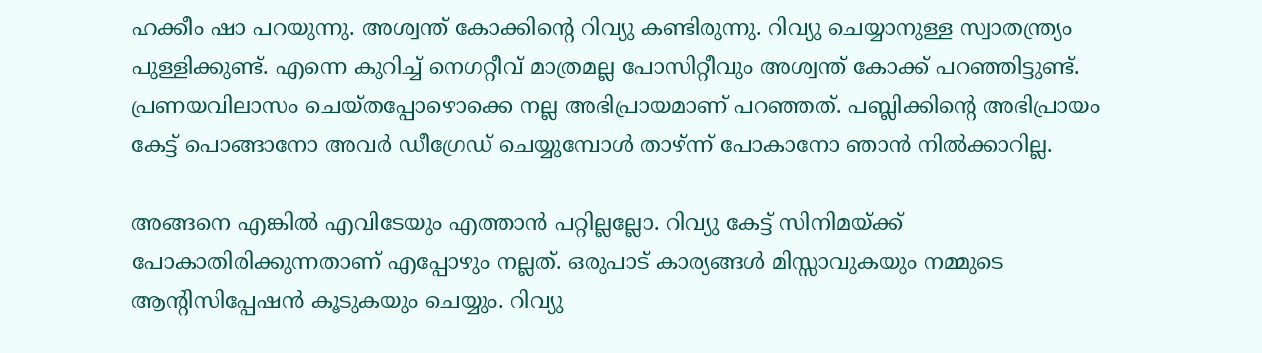ഹക്കീം ഷാ പറയുന്നു. അശ്വന്ത് കോക്കിന്റെ റിവ്യു കണ്ടിരുന്നു. റിവ്യു ചെയ്യാനുള്ള സ്വാതന്ത്ര്യം പുള്ളിക്കുണ്ട്. എന്നെ കുറിച്ച് നെഗറ്റീവ് മാത്രമല്ല പോസിറ്റീവും അശ്വന്ത് കോക്ക് പറഞ്ഞിട്ടുണ്ട്. പ്രണയവിലാസം ചെയ്തപ്പോഴൊക്കെ നല്ല അഭിപ്രായമാണ് പറഞ്ഞത്. പബ്ലിക്കിന്റെ അഭിപ്രായം കേട്ട് പൊങ്ങാനോ അവര്‍ ഡീഗ്രേഡ് ചെയ്യുമ്പോള്‍ താഴ്ന്ന് പോകാനോ ഞാന്‍ നില്‍ക്കാറില്ല.

അങ്ങനെ എങ്കില്‍ എവിടേയും എത്താന്‍ പറ്റില്ലല്ലോ. റിവ്യു കേട്ട് സിനിമയ്ക്ക് പോകാതിരിക്കുന്നതാണ് എപ്പോഴും നല്ലത്. ഒരുപാട് കാര്യങ്ങള്‍ മിസ്സാവുകയും നമ്മുടെ ആന്റിസിപ്പേഷന്‍ കൂടുകയും ചെയ്യും. റിവ്യു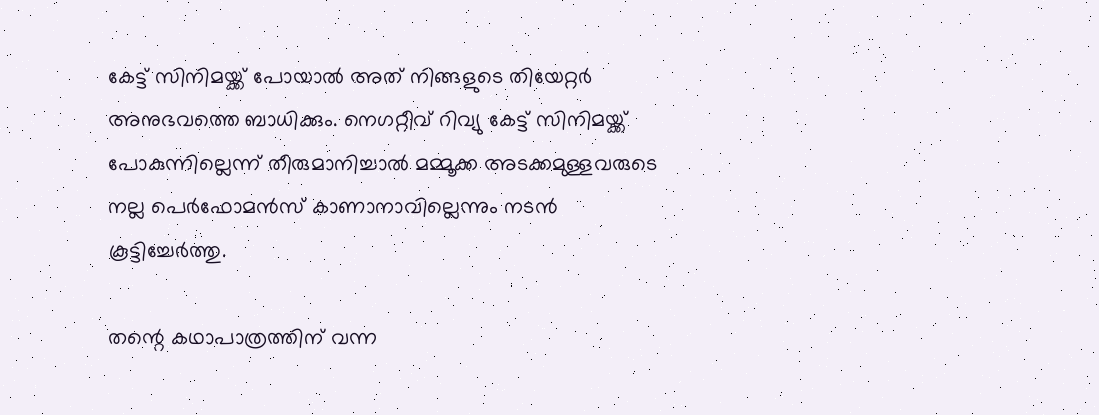കേട്ട് സിനിമയ്ക്ക് പോയാല്‍ അത് നിങ്ങളുടെ തിയേറ്റര്‍ അനുഭവത്തെ ബാധിക്കും. നെഗറ്റീവ് റിവ്യു കേട്ട് സിനിമയ്ക്ക് പോകുന്നില്ലെന്ന് തീരുമാനിച്ചാല്‍ മമ്മൂക്ക അടക്കമുള്ളവരുടെ നല്ല പെര്‍ഫോമന്‍സ് കാണാനാവില്ലെന്നും നടന്‍ കൂട്ടിച്ചേര്‍ത്തു.

തന്റെ കഥാപാത്രത്തിന് വന്ന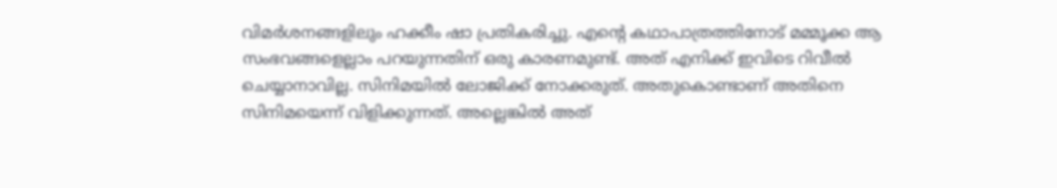വിമര്‍ശനങ്ങളിലും ഹക്കീം ഷാ പ്രതികരിച്ചു. എന്റെ കഥാപാത്രത്തിനോട് മമ്മൂക്ക ആ സംഭവങ്ങളെല്ലാം പറയുന്നതിന് ഒരു കാരണമുണ്ട്. അത് എനിക്ക് ഇവിടെ റിവീല്‍ ചെയ്യാനാവില്ല. സിനിമയില്‍ ലോജിക്ക് നോക്കരുത്. അതുകൊണ്ടാണ് അതിനെ സിനിമയെന്ന് വിളിക്കുന്നത്. അല്ലെങ്കില്‍ അത്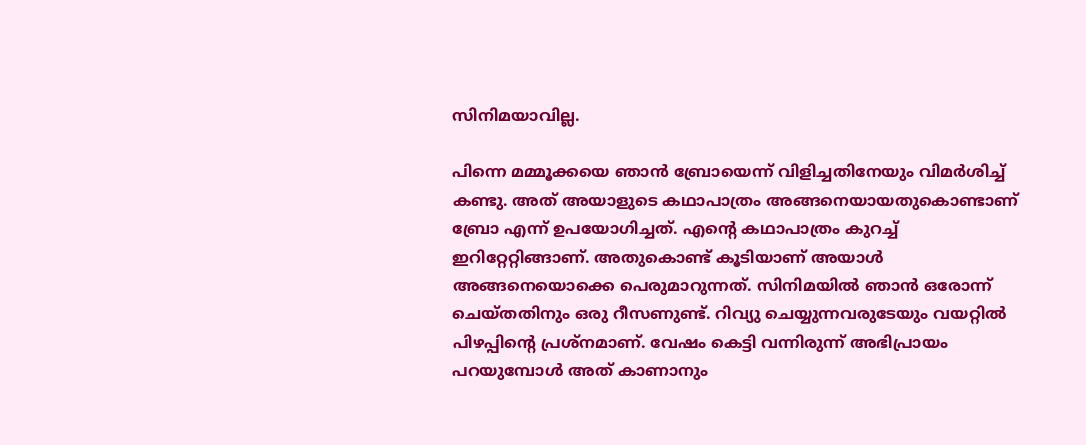സിനിമയാവില്ല.

പിന്നെ മമ്മൂക്കയെ ഞാന്‍ ബ്രോയെന്ന് വിളിച്ചതിനേയും വിമര്‍ശിച്ച് കണ്ടു. അത് അയാളുടെ കഥാപാത്രം അങ്ങനെയായതുകൊണ്ടാണ് ബ്രോ എന്ന് ഉപയോഗിച്ചത്. എന്റെ കഥാപാത്രം കുറച്ച് ഇറിറ്റേറ്റിങ്ങാണ്. അതുകൊണ്ട് കൂടിയാണ് അയാള്‍ അങ്ങനെയൊക്കെ പെരുമാറുന്നത്. സിനിമയില്‍ ഞാന്‍ ഒരോന്ന് ചെയ്തതിനും ഒരു റീസണുണ്ട്. റിവ്യു ചെയ്യുന്നവരുടേയും വയറ്റില്‍ പിഴപ്പിന്റെ പ്രശ്‌നമാണ്. വേഷം കെട്ടി വന്നിരുന്ന് അഭിപ്രായം പറയുമ്പോള്‍ അത് കാണാനും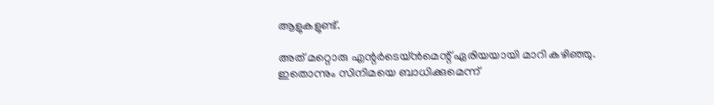ആളുകളുണ്ട്.

അത് മറ്റൊരു എന്റര്‍ടെയ്ന്‍മെന്റ് ഏരിയയായി മാറി കഴിഞ്ഞു. ഇതൊന്നും സിനിമയെ ബാധിക്കുമെന്ന്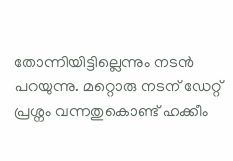തോന്നിയിട്ടില്ലെന്നും നടന്‍ പറയുന്നു. മറ്റൊരു നടന് ഡേറ്റ് പ്രശ്നം വന്നതുകൊണ്ട് ഹക്കീം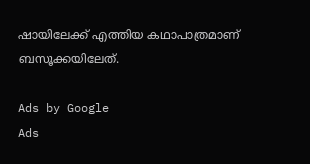ഷായിലേക്ക് എത്തിയ കഥാപാത്രമാണ് ബസൂക്കയിലേത്.

Ads by Google
Ads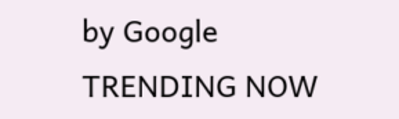by Google
TRENDING NOW